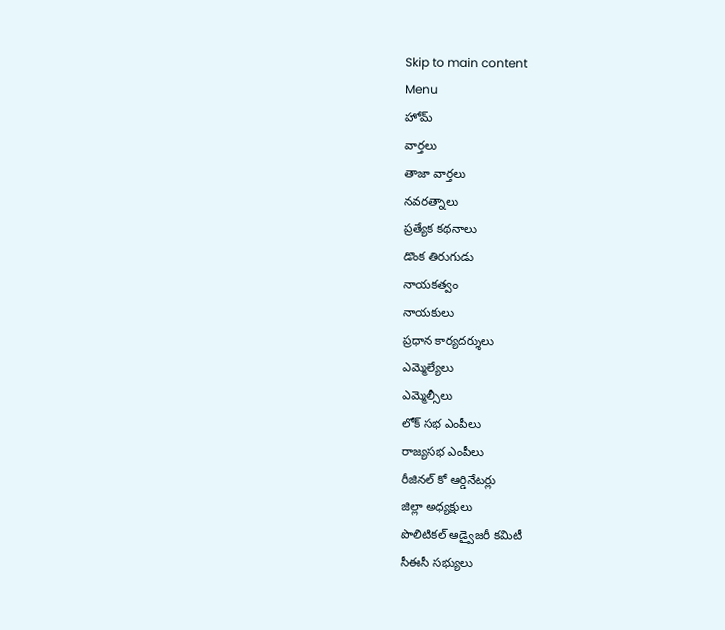Skip to main content
Menu
హోమ్
వార్తలు
తాజా వార్తలు
నవరత్నాలు
ప్రత్యేక కథనాలు
డొంక తిరుగుడు
నాయకత్వం
నాయకులు
ప్రధాన కార్యదర్శులు
ఎమ్మెల్యేలు
ఎమ్మెల్సీలు
లోక్ సభ ఎంపీలు
రాజ్యసభ ఎంపీలు
రీజినల్ కో ఆర్డినేటర్లు
జిల్లా అధ్యక్షులు
పొలిటికల్ ఆడ్వైజరీ కమిటీ
సీఈసీ సభ్యులు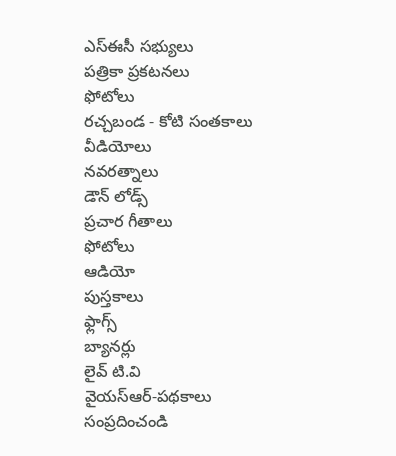ఎస్ఈసీ సభ్యులు
పత్రికా ప్రకటనలు
ఫోటోలు
రచ్చబండ - కోటి సంతకాలు
వీడియోలు
నవరత్నాలు
డౌన్ లోడ్స్
ప్రచార గీతాలు
ఫోటోలు
ఆడియో
పుస్తకాలు
ఫ్లాగ్స్
బ్యానర్లు
లైవ్ టి.వి
వైయస్ఆర్-పథకాలు
సంప్రదించండి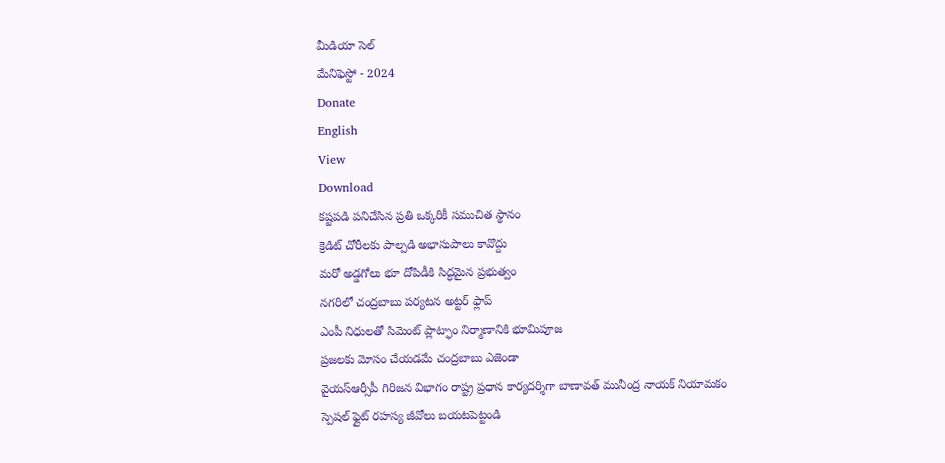మీడియా సెల్
మేనిఫెస్టో - 2024
Donate
English
View
Download
కష్టపడి పనిచేసిన ప్రతి ఒక్కరికీ సముచిత స్థానం
క్రెడిట్ చోరీలకు పాల్పడి అభాసుపాలు కావొద్దు
మరో అడ్డగోలు భూ దోపిడీకి సిద్ధమైన ప్రభుత్వం
నగరిలో చంద్రబాబు పర్యటన అట్టర్ ఫ్లాప్
ఎంపీ నిధులతో సిమెంట్ ప్లాట్ఫాం నిర్మాణానికి భూమిపూజ
ప్రజలకు మోసం చేయడమే చంద్రబాబు ఎజెండా
వైయస్ఆర్సీపీ గిరిజన విభాగం రాష్ట్ర ప్రధాన కార్యదర్శిగా బాణావత్ మునీంద్ర నాయక్ నియామకం
స్పెషల్ ఫ్లైట్ రహస్య జీవోలు బయటపెట్టండి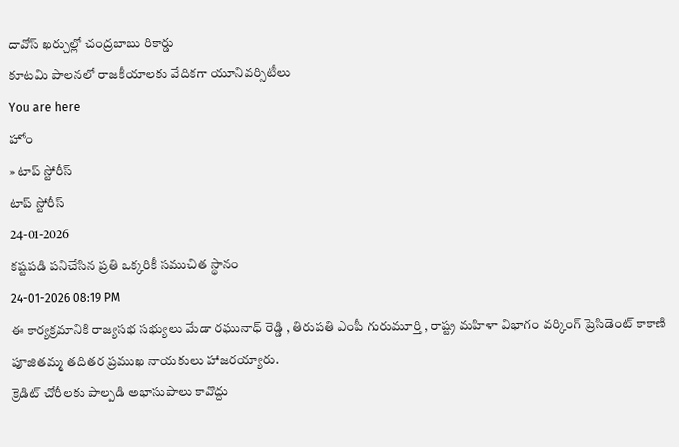దావోస్ ఖర్చుల్లో చంద్రబాబు రికార్డు
కూటమి పాలనలో రాజకీయాలకు వేదికగా యూనివర్సిటీలు
You are here
హోం
» టాప్ స్టోరీస్
టాప్ స్టోరీస్
24-01-2026
కష్టపడి పనిచేసిన ప్రతి ఒక్కరికీ సముచిత స్థానం
24-01-2026 08:19 PM
ఈ కార్యక్రమానికి రాజ్యసభ సభ్యులు మేడా రఘునాధ్ రెడ్డి , తిరుపతి ఎంపీ గురుమూర్తి , రాష్ట్ర మహిళా విభాగం వర్కింగ్ ప్రెసిడెంట్ కాకాణి పూజితమ్మ తదితర ప్రముఖ నాయకులు హాజరయ్యారు.
క్రెడిట్ చోరీలకు పాల్పడి అభాసుపాలు కావొద్దు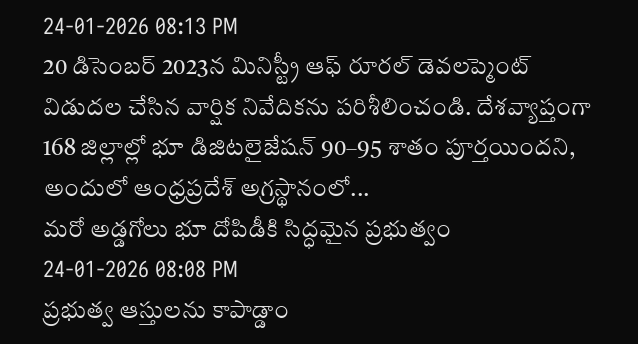24-01-2026 08:13 PM
20 డిసెంబర్ 2023న మినిస్ట్రీ ఆఫ్ రూరల్ డెవలప్మెంట్ విడుదల చేసిన వార్షిక నివేదికను పరిశీలించండి. దేశవ్యాప్తంగా 168 జిల్లాల్లో భూ డిజిటలైజేషన్ 90–95 శాతం పూర్తయిందని, అందులో ఆంధ్రప్రదేశ్ అగ్రస్థానంలో...
మరో అడ్డగోలు భూ దోపిడీకి సిద్ధమైన ప్రభుత్వం
24-01-2026 08:08 PM
ప్రభుత్వ ఆస్తులను కాపాడ్డాం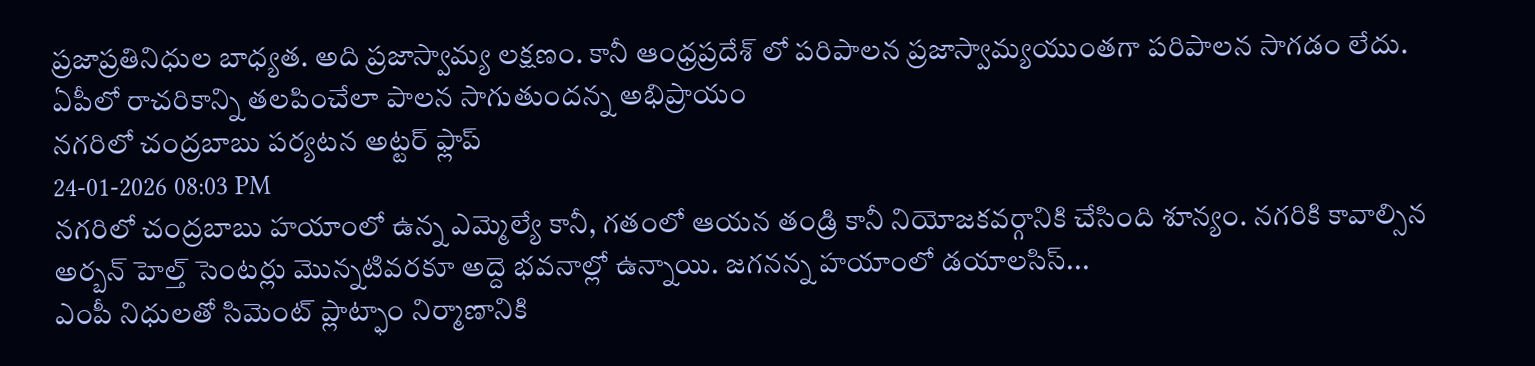ప్రజాప్రతినిధుల బాధ్యత. అది ప్రజాస్వామ్య లక్షణం. కానీ ఆంధ్రప్రదేశ్ లో పరిపాలన ప్రజాస్వామ్యయుంతగా పరిపాలన సాగడం లేదు. ఏపీలో రాచరికాన్ని తలపించేలా పాలన సాగుతుందన్న అభిప్రాయం
నగరిలో చంద్రబాబు పర్యటన అట్టర్ ఫ్లాప్
24-01-2026 08:03 PM
నగరిలో చంద్రబాబు హయాంలో ఉన్న ఎమ్మెల్యే కానీ, గతంలో ఆయన తండ్రి కానీ నియోజకవర్గానికి చేసింది శూన్యం. నగరికి కావాల్సిన అర్బన్ హెల్త్ సెంటర్లు మొన్నటివరకూ అద్దె భవనాల్లో ఉన్నాయి. జగనన్న హయాంలో డయాలసిస్...
ఎంపీ నిధులతో సిమెంట్ ప్లాట్ఫాం నిర్మాణానికి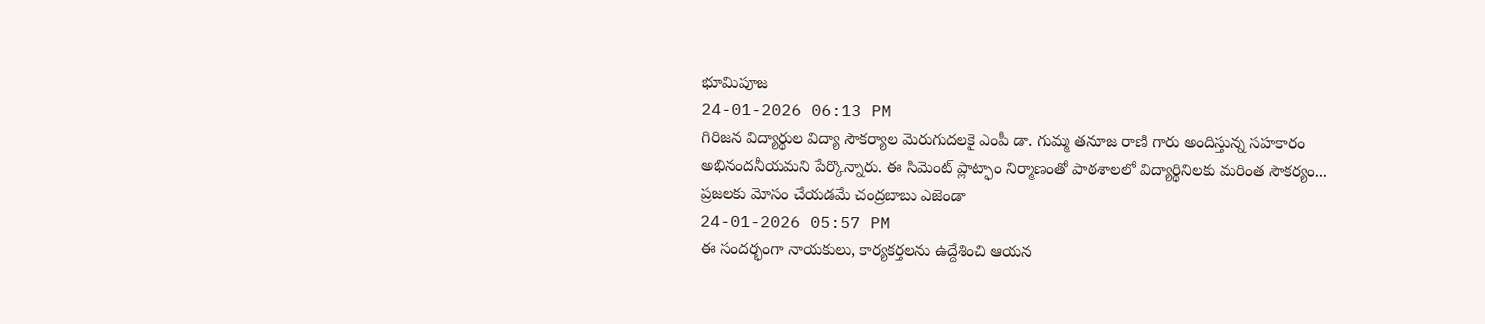భూమిపూజ
24-01-2026 06:13 PM
గిరిజన విద్యార్థుల విద్యా సౌకర్యాల మెరుగుదలకై ఎంపీ డా. గుమ్మ తనూజ రాణి గారు అందిస్తున్న సహకారం అభినందనీయమని పేర్కొన్నారు. ఈ సిమెంట్ ప్లాట్ఫాం నిర్మాణంతో పాఠశాలలో విద్యార్థినిలకు మరింత సౌకర్యం...
ప్రజలకు మోసం చేయడమే చంద్రబాబు ఎజెండా
24-01-2026 05:57 PM
ఈ సందర్భంగా నాయకులు, కార్యకర్తలను ఉద్దేశించి ఆయన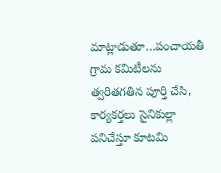మాట్లాడుతూ…పంచాయతీ గ్రామ కమిటీలను త్వరితగతిన పూర్తి చేసి, కార్యకర్తలు సైనికుల్లా పనిచేస్తూ కూటమి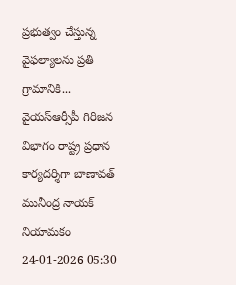ప్రభుత్వం చేస్తున్న వైఫల్యాలను ప్రతి గ్రామానికి...
వైయస్ఆర్సీపీ గిరిజన విభాగం రాష్ట్ర ప్రధాన కార్యదర్శిగా బాణావత్ మునీంద్ర నాయక్ నియామకం
24-01-2026 05:30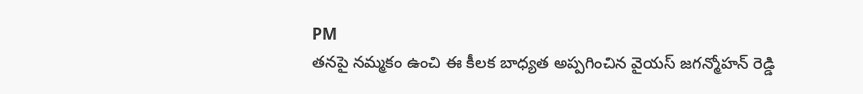PM
తనపై నమ్మకం ఉంచి ఈ కీలక బాధ్యత అప్పగించిన వైయస్ జగన్మోహన్ రెడ్డి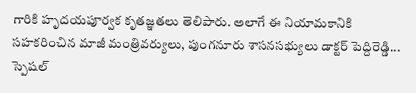గారికి హృదయపూర్వక కృతజ్ఞతలు తెలిపారు. అలాగే ఈ నియామకానికి సహకరించిన మాజీ మంత్రివర్యులు, పుంగనూరు శాసనసభ్యులు డాక్టర్ పెద్దిరెడ్డి...
స్పెషల్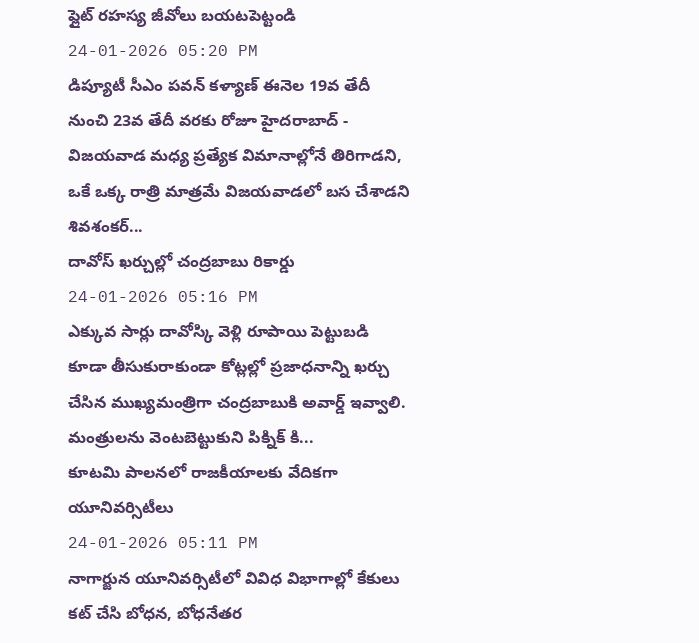ఫ్లైట్ రహస్య జీవోలు బయటపెట్టండి
24-01-2026 05:20 PM
డిప్యూటీ సీఎం పవన్ కళ్యాణ్ ఈనెల 19వ తేదీ నుంచి 23వ తేదీ వరకు రోజూ హైదరాబాద్ - విజయవాడ మధ్య ప్రత్యేక విమానాల్లోనే తిరిగాడని, ఒకే ఒక్క రాత్రి మాత్రమే విజయవాడలో బస చేశాడని శివశంకర్...
దావోస్ ఖర్చుల్లో చంద్రబాబు రికార్డు
24-01-2026 05:16 PM
ఎక్కువ సార్లు దావోస్కి వెళ్లి రూపాయి పెట్టుబడి కూడా తీసుకురాకుండా కోట్లల్లో ప్రజాధనాన్ని ఖర్చు చేసిన ముఖ్యమంత్రిగా చంద్రబాబుకి అవార్డ్ ఇవ్వాలి. మంత్రులను వెంటబెట్టుకుని పిక్నిక్ కి...
కూటమి పాలనలో రాజకీయాలకు వేదికగా యూనివర్సిటీలు
24-01-2026 05:11 PM
నాగార్జున యూనివర్సిటీలో వివిధ విభాగాల్లో కేకులు కట్ చేసి బోధన, బోధనేతర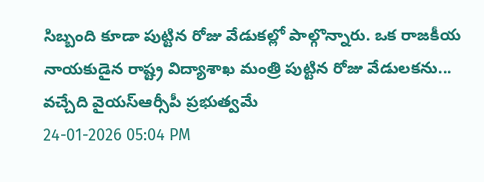సిబ్బంది కూడా పుట్టిన రోజు వేడుకల్లో పాల్గొన్నారు. ఒక రాజకీయ నాయకుడైన రాష్ట్ర విద్యాశాఖ మంత్రి పుట్టిన రోజు వేడులకను...
వచ్చేది వైయస్ఆర్సీపీ ప్రభుత్వమే
24-01-2026 05:04 PM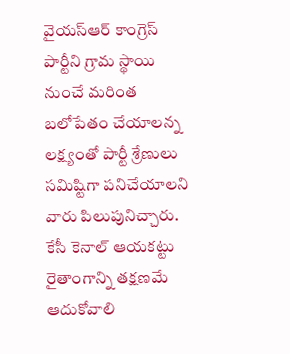వైయస్ఆర్ కాంగ్రెస్ పార్టీని గ్రామ స్థాయి నుంచే మరింత బలోపేతం చేయాలన్న లక్ష్యంతో పార్టీ శ్రేణులు సమిష్టిగా పనిచేయాలని వారు పిలుపునిచ్చారు.
కేసీ కెనాల్ ఆయకట్టు రైతాంగాన్ని తక్షణమే ఆదుకోవాలి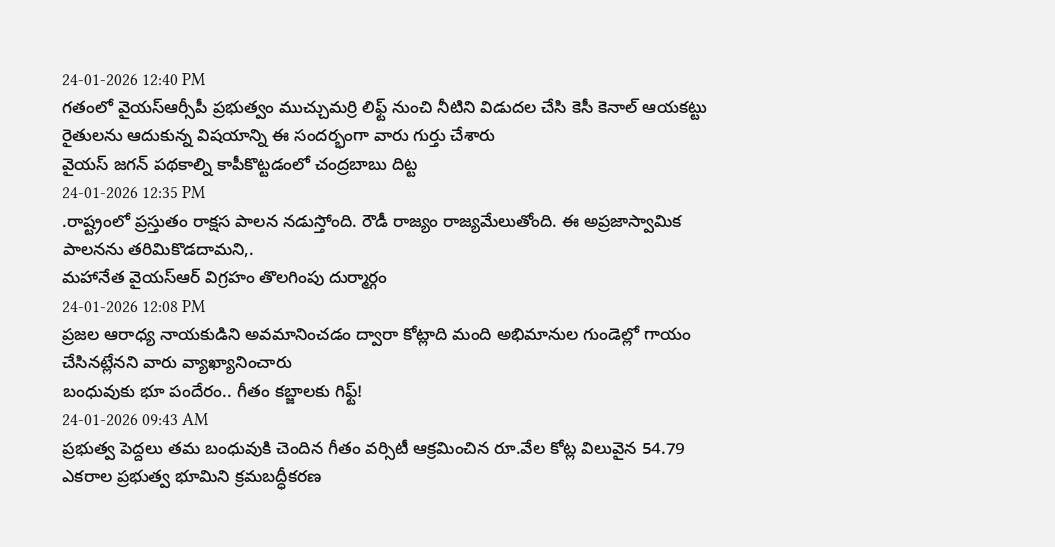24-01-2026 12:40 PM
గతంలో వైయస్ఆర్సీపీ ప్రభుత్వం ముచ్చుమర్రి లిఫ్ట్ నుంచి నీటిని విడుదల చేసి కెసీ కెనాల్ ఆయకట్టు రైతులను ఆదుకున్న విషయాన్ని ఈ సందర్భంగా వారు గుర్తు చేశారు
వైయస్ జగన్ పథకాల్ని కాపీకొట్టడంలో చంద్రబాబు దిట్ట
24-01-2026 12:35 PM
.రాష్ట్రంలో ప్రస్తుతం రాక్షస పాలన నడుస్తోంది. రౌడీ రాజ్యం రాజ్యమేలుతోంది. ఈ అప్రజాస్వామిక పాలనను తరిమికొడదామని,.
మహానేత వైయస్ఆర్ విగ్రహం తొలగింపు దుర్మార్గం
24-01-2026 12:08 PM
ప్రజల ఆరాధ్య నాయకుడిని అవమానించడం ద్వారా కోట్లాది మంది అభిమానుల గుండెల్లో గాయం చేసినట్లేనని వారు వ్యాఖ్యానించారు
బంధువుకు భూ పందేరం.. గీతం కబ్జాలకు గిఫ్ట్!
24-01-2026 09:43 AM
ప్రభుత్వ పెద్దలు తమ బంధువుకి చెందిన గీతం వర్సిటీ ఆక్రమించిన రూ.వేల కోట్ల విలువైన 54.79 ఎకరాల ప్రభుత్వ భూమిని క్రమబద్ధీకరణ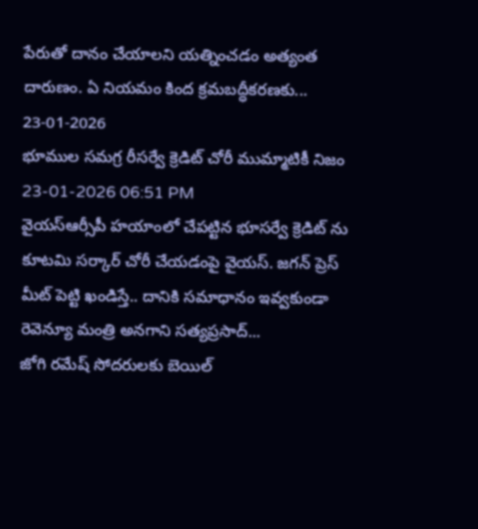పేరుతో దానం చేయాలని యత్నించడం అత్యంత దారుణం. ఏ నియమం కింద క్రమబద్ధీకరణకు...
23-01-2026
భూముల సమగ్ర రీసర్వే క్రెడిట్ చోరీ ముమ్మాటికీ నిజం
23-01-2026 06:51 PM
వైయస్ఆర్సీపీ హయాంలో చేపట్టిన భూసర్వే క్రెడిట్ ను కూటమి సర్కార్ చోరీ చేయడంపై వైయస్. జగన్ ప్రెస్ మీట్ పెట్టి ఖండిస్తే.. దానికి సమాధానం ఇవ్వకుండా రెవెన్యూ మంత్రి అనగాని సత్యప్రసాద్...
జోగి రమేష్ సోదరులకు బెయిల్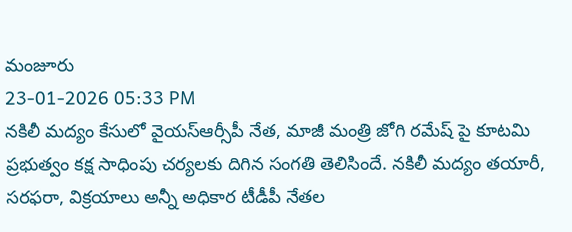మంజూరు
23-01-2026 05:33 PM
నకిలీ మద్యం కేసులో వైయస్ఆర్సీపీ నేత, మాజీ మంత్రి జోగి రమేష్ పై కూటమి ప్రభుత్వం కక్ష సాధింపు చర్యలకు దిగిన సంగతి తెలిసిందే. నకిలీ మద్యం తయారీ, సరఫరా, విక్రయాలు అన్నీ అధికార టీడీపీ నేతల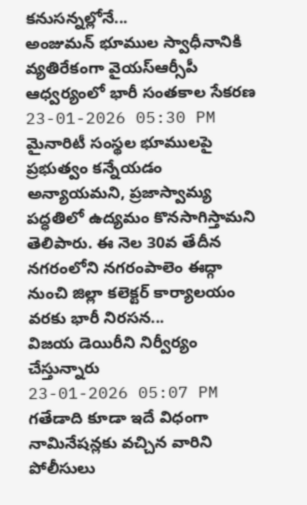కనుసన్నల్లోనే...
అంజుమన్ భూముల స్వాధీనానికి వ్యతిరేకంగా వైయస్ఆర్సీపీ ఆధ్వర్యంలో భారీ సంతకాల సేకరణ
23-01-2026 05:30 PM
మైనారిటీ సంస్థల భూములపై ప్రభుత్వం కన్నేయడం అన్యాయమని, ప్రజాస్వామ్య పద్ధతిలో ఉద్యమం కొనసాగిస్తామని తెలిపారు. ఈ నెల 30వ తేదీన నగరంలోని నగరంపాలెం ఈద్గా నుంచి జిల్లా కలెక్టర్ కార్యాలయం వరకు భారీ నిరసన...
విజయ డెయిరీని నిర్వీర్యం చేస్తున్నారు
23-01-2026 05:07 PM
గతేడాది కూడా ఇదే విధంగా నామినేషన్లకు వచ్చిన వారిని పోలీసులు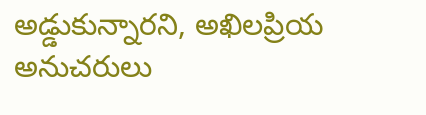అడ్డుకున్నారని, అఖిలప్రియ అనుచరులు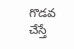గొడవ చేస్తే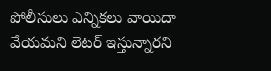పోలీసులు ఎన్నికలు వాయిదా వేయమని లెటర్ ఇస్తున్నారని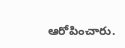ఆరోపించారు.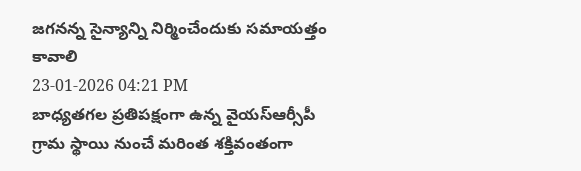జగనన్న సైన్యాన్ని నిర్మించేందుకు సమాయత్తం కావాలి
23-01-2026 04:21 PM
బాధ్యతగల ప్రతిపక్షంగా ఉన్న వైయస్ఆర్సీపీ గ్రామ స్థాయి నుంచే మరింత శక్తివంతంగా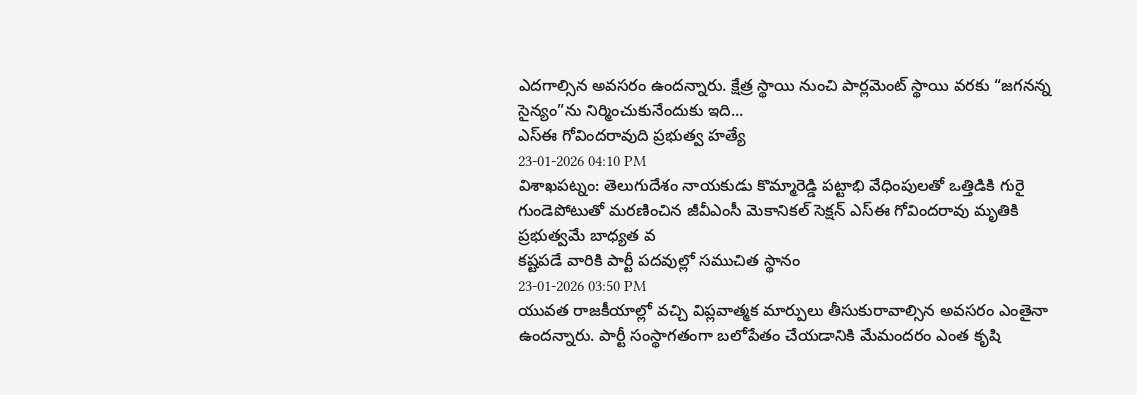ఎదగాల్సిన అవసరం ఉందన్నారు. క్షేత్ర స్థాయి నుంచి పార్లమెంట్ స్థాయి వరకు “జగనన్న సైన్యం”ను నిర్మించుకునేందుకు ఇది...
ఎస్ఈ గోవిందరావుది ప్రభుత్వ హత్యే
23-01-2026 04:10 PM
విశాఖపట్నం: తెలుగుదేశం నాయకుడు కొమ్మారెడ్డి పట్టాభి వేధింపులతో ఒత్తిడికి గురై గుండెపోటుతో మరణించిన జీవీఎంసీ మెకానికల్ సెక్షన్ ఎస్ఈ గోవిందరావు మృతికి ప్రభుత్వమే బాధ్యత వ
కష్టపడే వారికి పార్టీ పదవుల్లో సముచిత స్థానం
23-01-2026 03:50 PM
యువత రాజకీయాల్లో వచ్చి విప్లవాత్మక మార్పులు తీసుకురావాల్సిన అవసరం ఎంతైనా ఉందన్నారు. పార్టీ సంస్థాగతంగా బలోపేతం చేయడానికి మేమందరం ఎంత కృషి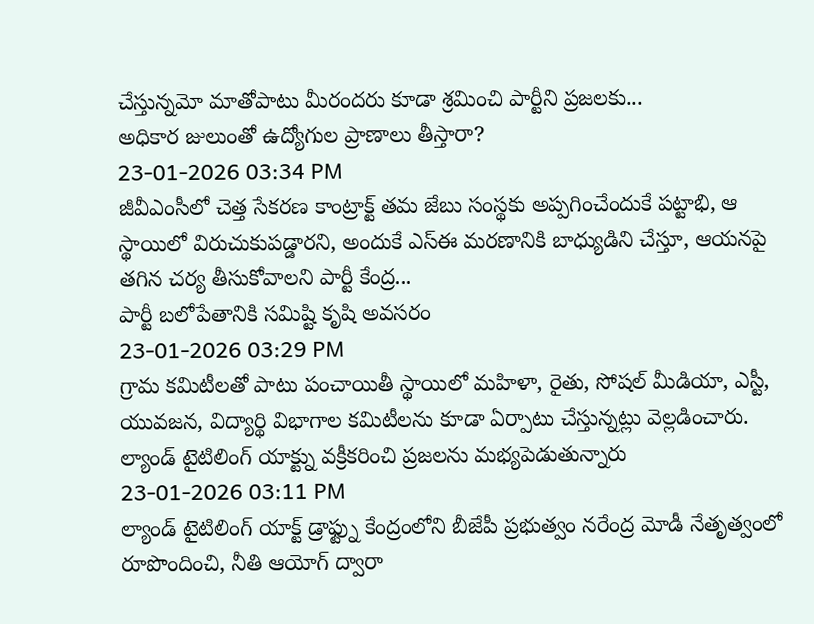చేస్తున్నమో మాతోపాటు మీరందరు కూడా శ్రమించి పార్టీని ప్రజలకు...
అధికార జులుంతో ఉద్యోగుల ప్రాణాలు తీస్తారా?
23-01-2026 03:34 PM
జీవీఎంసీలో చెత్త సేకరణ కాంట్రాక్ట్ తమ జేబు సంస్థకు అప్పగించేందుకే పట్టాభి, ఆ స్థాయిలో విరుచుకుపడ్డారని, అందుకే ఎస్ఈ మరణానికి బాధ్యుడిని చేస్తూ, ఆయనపై తగిన చర్య తీసుకోవాలని పార్టీ కేంద్ర...
పార్టీ బలోపేతానికి సమిష్టి కృషి అవసరం
23-01-2026 03:29 PM
గ్రామ కమిటీలతో పాటు పంచాయితీ స్థాయిలో మహిళా, రైతు, సోషల్ మీడియా, ఎస్టీ, యువజన, విద్యార్థి విభాగాల కమిటీలను కూడా ఏర్పాటు చేస్తున్నట్లు వెల్లడించారు.
ల్యాండ్ టైటిలింగ్ యాక్ట్ను వక్రీకరించి ప్రజలను మభ్యపెడుతున్నారు
23-01-2026 03:11 PM
ల్యాండ్ టైటిలింగ్ యాక్ట్ డ్రాఫ్ట్ను కేంద్రంలోని బీజేపీ ప్రభుత్వం నరేంద్ర మోడీ నేతృత్వంలో రూపొందించి, నీతి ఆయోగ్ ద్వారా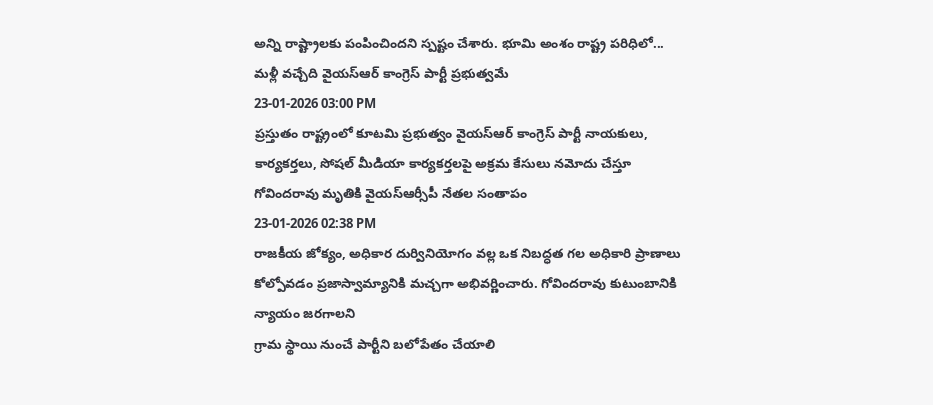అన్ని రాష్ట్రాలకు పంపించిందని స్పష్టం చేశారు. భూమి అంశం రాష్ట్ర పరిధిలో...
మళ్లీ వచ్చేది వైయస్ఆర్ కాంగ్రెస్ పార్టీ ప్రభుత్వమే
23-01-2026 03:00 PM
ప్రస్తుతం రాష్ట్రంలో కూటమి ప్రభుత్వం వైయస్ఆర్ కాంగ్రెస్ పార్టీ నాయకులు, కార్యకర్తలు, సోషల్ మీడియా కార్యకర్తలపై అక్రమ కేసులు నమోదు చేస్తూ
గోవిందరావు మృతికి వైయస్ఆర్సీపీ నేతల సంతాపం
23-01-2026 02:38 PM
రాజకీయ జోక్యం, అధికార దుర్వినియోగం వల్ల ఒక నిబద్ధత గల అధికారి ప్రాణాలు కోల్పోవడం ప్రజాస్వామ్యానికి మచ్చగా అభివర్ణించారు. గోవిందరావు కుటుంబానికి న్యాయం జరగాలని
గ్రామ స్థాయి నుంచే పార్టీని బలోపేతం చేయాలి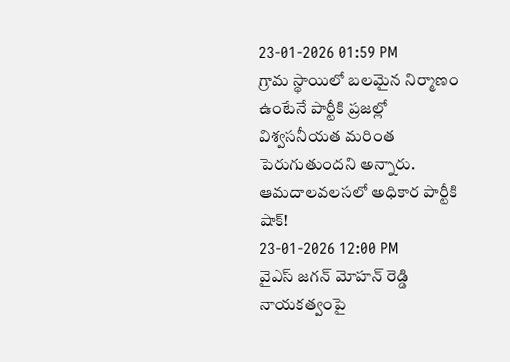23-01-2026 01:59 PM
గ్రామ స్థాయిలో బలమైన నిర్మాణం ఉంటేనే పార్టీకి ప్రజల్లో విశ్వసనీయత మరింత పెరుగుతుందని అన్నారు.
ఆమదాలవలసలో అధికార పార్టీకి షాక్!
23-01-2026 12:00 PM
వైఎస్ జగన్ మోహన్ రెడ్డి నాయకత్వంపై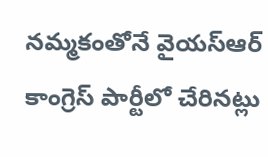నమ్మకంతోనే వైయస్ఆర్ కాంగ్రెస్ పార్టీలో చేరినట్లు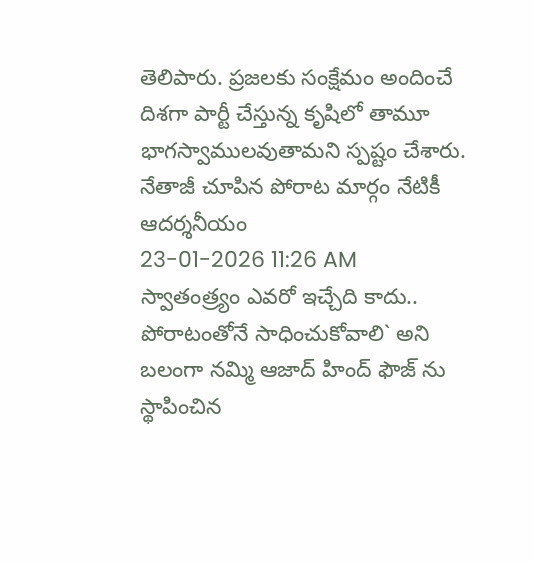తెలిపారు. ప్రజలకు సంక్షేమం అందించే దిశగా పార్టీ చేస్తున్న కృషిలో తామూ భాగస్వాములవుతామని స్పష్టం చేశారు.
నేతాజీ చూపిన పోరాట మార్గం నేటికీ ఆదర్శనీయం
23-01-2026 11:26 AM
స్వాతంత్ర్యం ఎవరో ఇచ్చేది కాదు.. పోరాటంతోనే సాధించుకోవాలి` అని బలంగా నమ్మి ఆజాద్ హింద్ ఫౌజ్ ను స్థాపించిన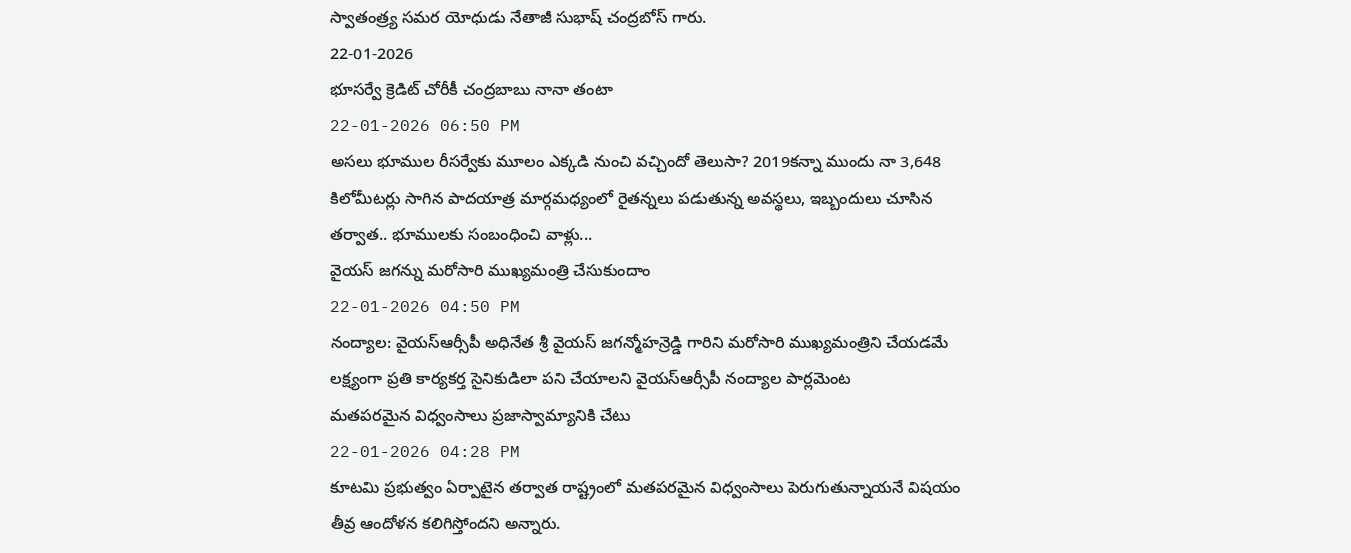స్వాతంత్ర్య సమర యోధుడు నేతాజీ సుభాష్ చంద్రబోస్ గారు.
22-01-2026
భూసర్వే క్రెడిట్ చోరీకీ చంద్రబాబు నానా తంటా
22-01-2026 06:50 PM
అసలు భూముల రీసర్వేకు మూలం ఎక్కడి నుంచి వచ్చిందో తెలుసా? 2019కన్నా ముందు నా 3,648 కిలోమీటర్లు సాగిన పాదయాత్ర మార్గమధ్యంలో రైతన్నలు పడుతున్న అవస్థలు, ఇబ్బందులు చూసిన తర్వాత.. భూములకు సంబంధించి వాళ్లు...
వైయస్ జగన్ను మరోసారి ముఖ్యమంత్రి చేసుకుందాం
22-01-2026 04:50 PM
నంద్యాల: వైయస్ఆర్సీపీ అధినేత శ్రీ వైయస్ జగన్మోహన్రెడ్డి గారిని మరోసారి ముఖ్యమంత్రిని చేయడమే లక్ష్యంగా ప్రతి కార్యకర్త సైనికుడిలా పని చేయాలని వైయస్ఆర్సీపీ నంద్యాల పార్లమెంట
మతపరమైన విధ్వంసాలు ప్రజాస్వామ్యానికి చేటు
22-01-2026 04:28 PM
కూటమి ప్రభుత్వం ఏర్పాటైన తర్వాత రాష్ట్రంలో మతపరమైన విధ్వంసాలు పెరుగుతున్నాయనే విషయం తీవ్ర ఆందోళన కలిగిస్తోందని అన్నారు.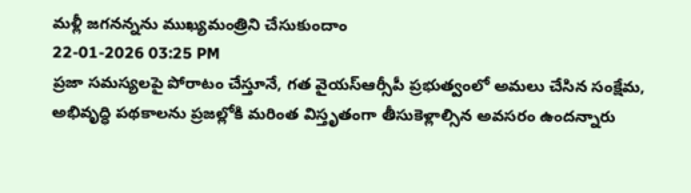మళ్లీ జగనన్నను ముఖ్యమంత్రిని చేసుకుందాం
22-01-2026 03:25 PM
ప్రజా సమస్యలపై పోరాటం చేస్తూనే, గత వైయస్ఆర్సీపీ ప్రభుత్వంలో అమలు చేసిన సంక్షేమ, అభివృద్ధి పథకాలను ప్రజల్లోకి మరింత విస్తృతంగా తీసుకెళ్లాల్సిన అవసరం ఉందన్నారు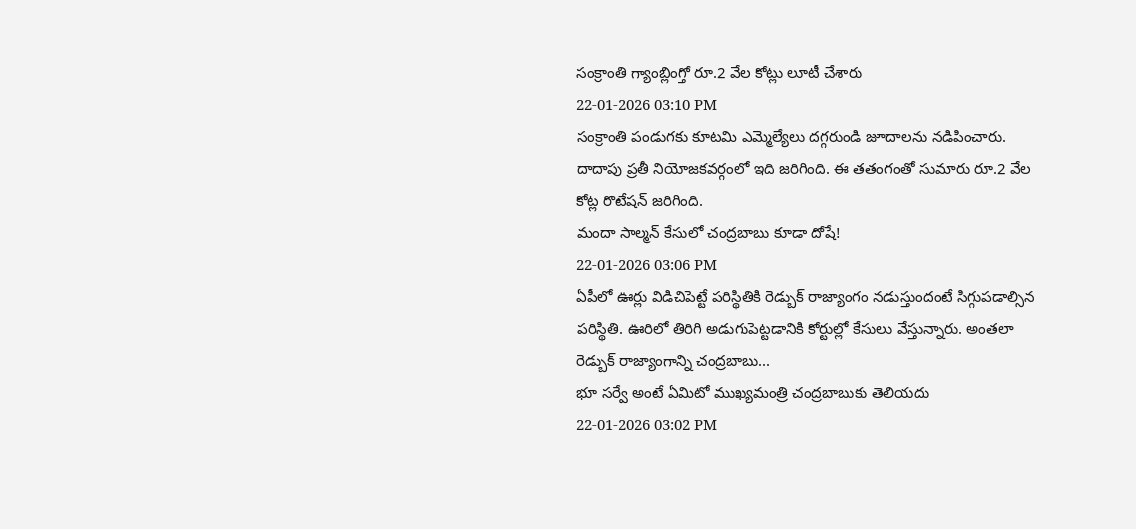సంక్రాంతి గ్యాంబ్లింగ్తో రూ.2 వేల కోట్లు లూటీ చేశారు
22-01-2026 03:10 PM
సంక్రాంతి పండుగకు కూటమి ఎమ్మెల్యేలు దగ్గరుండి జూదాలను నడిపించారు. దాదాపు ప్రతీ నియోజకవర్గంలో ఇది జరిగింది. ఈ తతంగంతో సుమారు రూ.2 వేల కోట్ల రొటేషన్ జరిగింది.
మందా సాల్మన్ కేసులో చంద్రబాబు కూడా దోషే!
22-01-2026 03:06 PM
ఏపీలో ఊర్లు విడిచిపెట్టే పరిస్థితికి రెడ్బుక్ రాజ్యాంగం నడుస్తుందంటే సిగ్గుపడాల్సిన పరిస్థితి. ఊరిలో తిరిగి అడుగుపెట్టడానికి కోర్టుల్లో కేసులు వేస్తున్నారు. అంతలా రెడ్బుక్ రాజ్యాంగాన్ని చంద్రబాబు...
భూ సర్వే అంటే ఏమిటో ముఖ్యమంత్రి చంద్రబాబుకు తెలియదు
22-01-2026 03:02 PM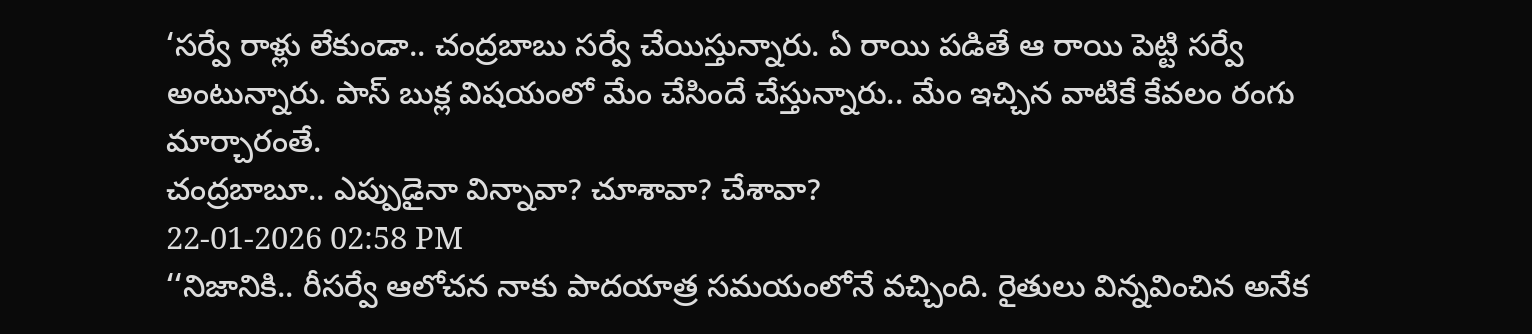‘సర్వే రాళ్లు లేకుండా.. చంద్రబాబు సర్వే చేయిస్తున్నారు. ఏ రాయి పడితే ఆ రాయి పెట్టి సర్వే అంటున్నారు. పాస్ బుక్ల విషయంలో మేం చేసిందే చేస్తున్నారు.. మేం ఇచ్చిన వాటికే కేవలం రంగు మార్చారంతే.
చంద్రబాబూ.. ఎప్పుడైనా విన్నావా? చూశావా? చేశావా?
22-01-2026 02:58 PM
‘‘నిజానికి.. రీసర్వే ఆలోచన నాకు పాదయాత్ర సమయంలోనే వచ్చింది. రైతులు విన్నవించిన అనేక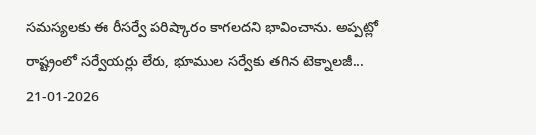సమస్యలకు ఈ రీసర్వే పరిష్కారం కాగలదని భావించాను. అప్పట్లో రాష్ట్రంలో సర్వేయర్లు లేరు, భూముల సర్వేకు తగిన టెక్నాలజీ...
21-01-2026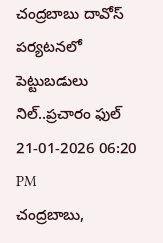చంద్రబాబు దావోస్ పర్యటనలో పెట్టుబడులు నిల్..ప్రచారం ఫుల్
21-01-2026 06:20 PM
చంద్రబాబు,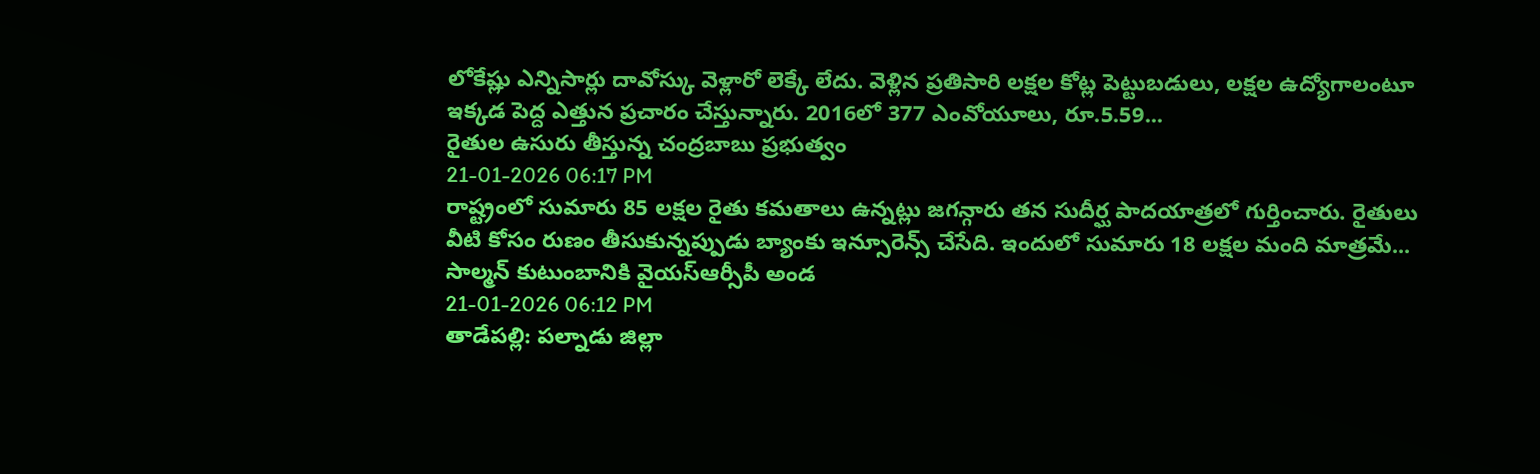లోకేష్లు ఎన్నిసార్లు దావోస్కు వెళ్లారో లెక్కే లేదు. వెళ్లిన ప్రతిసారి లక్షల కోట్ల పెట్టుబడులు, లక్షల ఉద్యోగాలంటూ ఇక్కడ పెద్ద ఎత్తున ప్రచారం చేస్తున్నారు. 2016లో 377 ఎంవోయూలు, రూ.5.59...
రైతుల ఉసురు తీస్తున్న చంద్రబాబు ప్రభుత్వం
21-01-2026 06:17 PM
రాష్ట్రంలో సుమారు 85 లక్షల రైతు కమతాలు ఉన్నట్లు జగన్గారు తన సుదీర్ఘ పాదయాత్రలో గుర్తించారు. రైతులు వీటి కోసం రుణం తీసుకున్నప్పుడు బ్యాంకు ఇన్సూరెన్స్ చేసేది. ఇందులో సుమారు 18 లక్షల మంది మాత్రమే...
సాల్మన్ కుటుంబానికి వైయస్ఆర్సీపీ అండ
21-01-2026 06:12 PM
తాడేపల్లి: పల్నాడు జిల్లా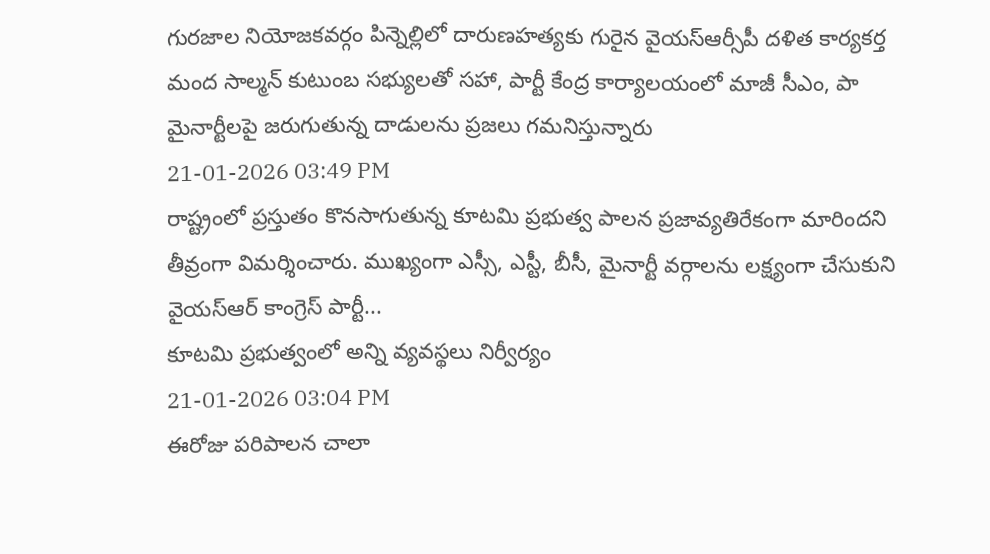గురజాల నియోజకవర్గం పిన్నెల్లిలో దారుణహత్యకు గురైన వైయస్ఆర్సీపీ దళిత కార్యకర్త మంద సాల్మన్ కుటుంబ సభ్యులతో సహా, పార్టీ కేంద్ర కార్యాలయంలో మాజీ సీఎం, పా
మైనార్టీలపై జరుగుతున్న దాడులను ప్రజలు గమనిస్తున్నారు
21-01-2026 03:49 PM
రాష్ట్రంలో ప్రస్తుతం కొనసాగుతున్న కూటమి ప్రభుత్వ పాలన ప్రజావ్యతిరేకంగా మారిందని తీవ్రంగా విమర్శించారు. ముఖ్యంగా ఎస్సీ, ఎస్టీ, బీసీ, మైనార్టీ వర్గాలను లక్ష్యంగా చేసుకుని వైయస్ఆర్ కాంగ్రెస్ పార్టీ...
కూటమి ప్రభుత్వంలో అన్ని వ్యవస్థలు నిర్వీర్యం
21-01-2026 03:04 PM
ఈరోజు పరిపాలన చాలా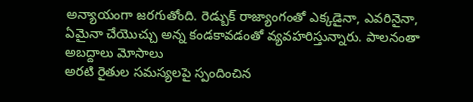అన్యాయంగా జరగుతోంది. రెడ్బుక్ రాజ్యాంగంతో ఎక్కడైనా, ఎవరినైనా, ఏమైనా చేయొచ్చు అన్న కండకావడంతో వ్యవహరిస్తున్నారు. పాలనంతా అబద్దాలు మోసాలు
అరటి రైతుల సమస్యలపై స్పందించిన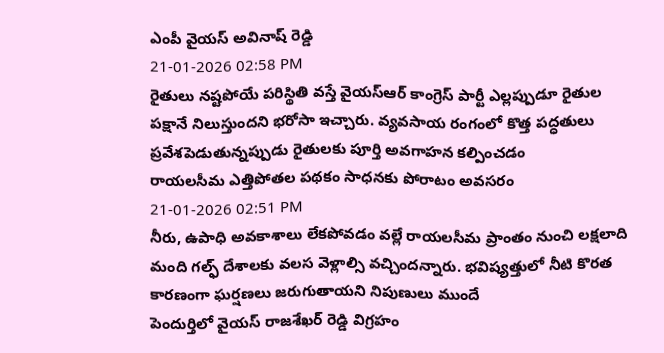ఎంపీ వైయస్ అవినాష్ రెడ్డి
21-01-2026 02:58 PM
రైతులు నష్టపోయే పరిస్థితి వస్తే వైయస్ఆర్ కాంగ్రెస్ పార్టీ ఎల్లప్పుడూ రైతుల పక్షానే నిలుస్తుందని భరోసా ఇచ్చారు. వ్యవసాయ రంగంలో కొత్త పద్ధతులు ప్రవేశపెడుతున్నప్పుడు రైతులకు పూర్తి అవగాహన కల్పించడం
రాయలసీమ ఎత్తిపోతల పథకం సాధనకు పోరాటం అవసరం
21-01-2026 02:51 PM
నీరు, ఉపాధి అవకాశాలు లేకపోవడం వల్లే రాయలసీమ ప్రాంతం నుంచి లక్షలాది మంది గల్ఫ్ దేశాలకు వలస వెళ్లాల్సి వచ్చిందన్నారు. భవిష్యత్తులో నీటి కొరత కారణంగా ఘర్షణలు జరుగుతాయని నిపుణులు ముందే
పెందుర్తిలో వైయస్ రాజశేఖర్ రెడ్డి విగ్రహం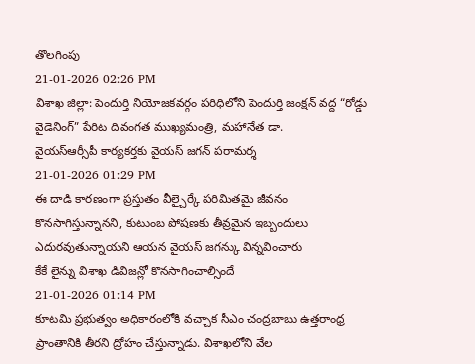తొలగింపు
21-01-2026 02:26 PM
విశాఖ జిల్లా: పెందుర్తి నియోజకవర్గం పరిధిలోని పెందుర్తి జంక్షన్ వద్ద “రోడ్డు వైడెనింగ్” పేరిట దివంగత ముఖ్యమంత్రి, మహానేత డా.
వైయస్ఆర్సీపీ కార్యకర్తకు వైయస్ జగన్ పరామర్శ
21-01-2026 01:29 PM
ఈ దాడి కారణంగా ప్రస్తుతం వీల్చైర్కే పరిమితమై జీవనం కొనసాగిస్తున్నానని, కుటుంబ పోషణకు తీవ్రమైన ఇబ్బందులు ఎదురవుతున్నాయని ఆయన వైయస్ జగన్కు విన్నవించారు
కేకే లైన్ను విశాఖ డివిజన్లో కొనసాగించాల్సిందే
21-01-2026 01:14 PM
కూటమి ప్రభుత్వం అధికారంలోకి వచ్చాక సీఎం చంద్రబాబు ఉత్తరాంధ్ర ప్రాంతానికి తీరని ద్రోహం చేస్తున్నాడు. విశాఖలోని వేల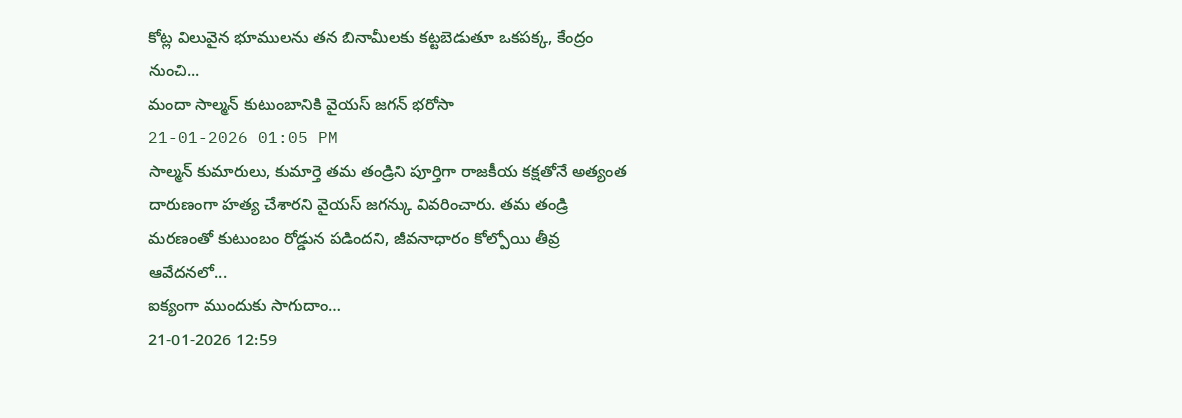కోట్ల విలువైన భూములను తన బినామీలకు కట్టబెడుతూ ఒకపక్క, కేంద్రం నుంచి...
మందా సాల్మన్ కుటుంబానికి వైయస్ జగన్ భరోసా
21-01-2026 01:05 PM
సాల్మన్ కుమారులు, కుమార్తె తమ తండ్రిని పూర్తిగా రాజకీయ కక్షతోనే అత్యంత దారుణంగా హత్య చేశారని వైయస్ జగన్కు వివరించారు. తమ తండ్రి మరణంతో కుటుంబం రోడ్డున పడిందని, జీవనాధారం కోల్పోయి తీవ్ర ఆవేదనలో...
ఐక్యంగా ముందుకు సాగుదాం…
21-01-2026 12:59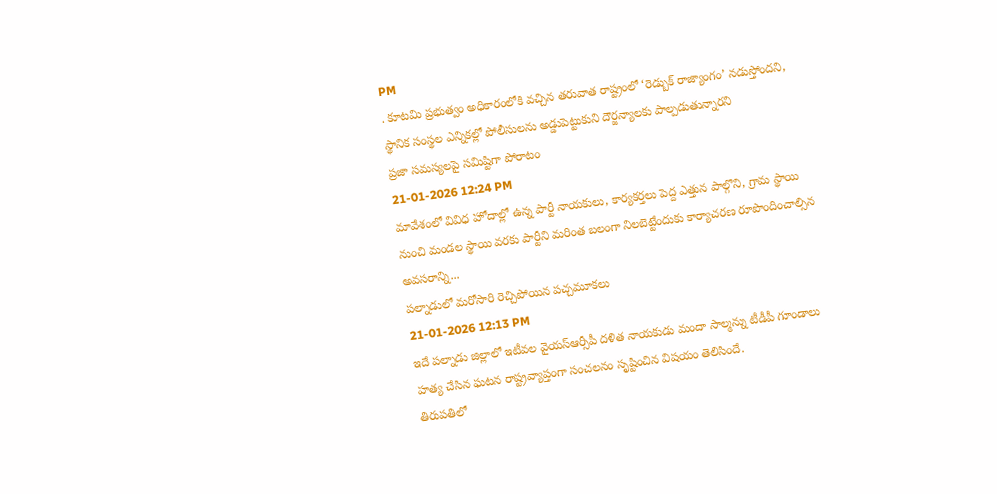PM
. కూటమి ప్రభుత్వం అధికారంలోకి వచ్చిన తరువాత రాష్ట్రంలో ‘రెడ్బుక్ రాజ్యాంగం’ నడుస్తోందని, స్థానిక సంస్థల ఎన్నికల్లో పోలీసులను అడ్డుపెట్టుకుని దౌర్జన్యాలకు పాల్పడుతున్నారని
ప్రజా సమస్యలపై సమిష్టిగా పోరాటం
21-01-2026 12:24 PM
మావేశంలో వివిధ హోదాల్లో ఉన్న పార్టీ నాయకులు, కార్యకర్తలు పెద్ద ఎత్తున పాల్గొని, గ్రామ స్థాయి నుంచి మండల స్థాయి వరకు పార్టీని మరింత బలంగా నిలబెట్టేందుకు కార్యాచరణ రూపొందించాల్సిన అవసరాన్ని...
పల్నాడులో మరోసారి రెచ్చిపోయిన పచ్చమూకలు
21-01-2026 12:13 PM
ఇదే పల్నాడు జిల్లాలో ఇటీవల వైయస్ఆర్సీపీ దళిత నాయకుడు మందా సాల్మన్ను టీడీపీ గూండాలు హత్య చేసిన ఘటన రాష్ట్రవ్యాప్తంగా సంచలనం సృష్టించిన విషయం తెలిసిందే.
తిరుపతిలో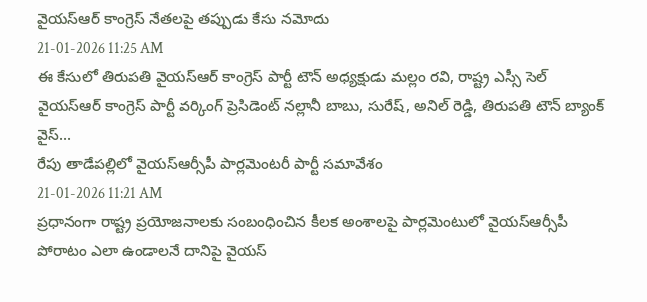వైయస్ఆర్ కాంగ్రెస్ నేతలపై తప్పుడు కేసు నమోదు
21-01-2026 11:25 AM
ఈ కేసులో తిరుపతి వైయస్ఆర్ కాంగ్రెస్ పార్టీ టౌన్ అధ్యక్షుడు మల్లం రవి, రాష్ట్ర ఎస్సీ సెల్ వైయస్ఆర్ కాంగ్రెస్ పార్టీ వర్కింగ్ ప్రెసిడెంట్ నల్లానీ బాబు, సురేష్, అనిల్ రెడ్డి, తిరుపతి టౌన్ బ్యాంక్ వైస్...
రేపు తాడేపల్లిలో వైయస్ఆర్సీపీ పార్లమెంటరీ పార్టీ సమావేశం
21-01-2026 11:21 AM
ప్రధానంగా రాష్ట్ర ప్రయోజనాలకు సంబంధించిన కీలక అంశాలపై పార్లమెంటులో వైయస్ఆర్సీపీ పోరాటం ఎలా ఉండాలనే దానిపై వైయస్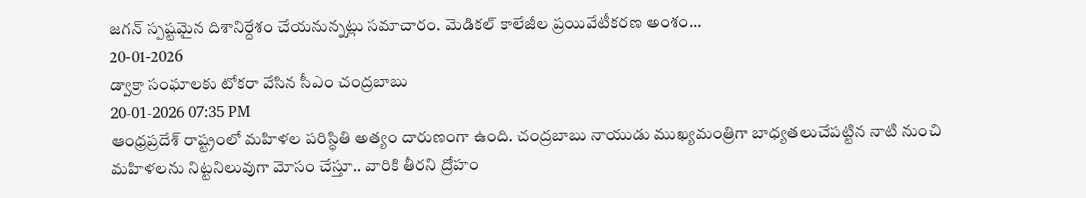జగన్ స్పష్టమైన దిశానిర్దేశం చేయనున్నట్లు సమాచారం. మెడికల్ కాలేజీల ప్రయివేటీకరణ అంశం...
20-01-2026
డ్వాక్రా సంఘాలకు టోకరా వేసిన సీఎం చంద్రబాబు
20-01-2026 07:35 PM
ఆంధ్రప్రదేశ్ రాష్ట్రంలో మహిళల పరిస్ధితి అత్యం దారుణంగా ఉంది. చంద్రబాబు నాయుడు ముఖ్యమంత్రిగా బాధ్యతలుచేపట్టిన నాటి నుంచి మహిళలను నిట్టనిలువుగా మోసం చేస్తూ.. వారికి తీరని ద్రోహం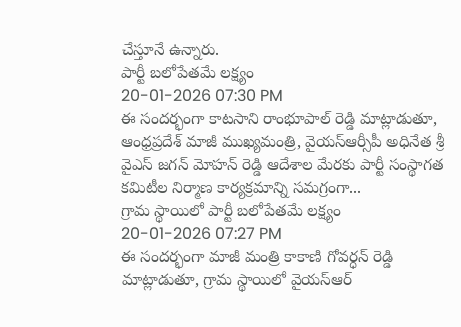చేస్తూనే ఉన్నారు.
పార్టీ బలోపేతమే లక్ష్యం
20-01-2026 07:30 PM
ఈ సందర్భంగా కాటసాని రాంభూపాల్ రెడ్డి మాట్లాడుతూ, ఆంధ్రప్రదేశ్ మాజీ ముఖ్యమంత్రి, వైయస్ఆర్సీపీ అధినేత శ్రీ వైఎస్ జగన్ మోహన్ రెడ్డి ఆదేశాల మేరకు పార్టీ సంస్థాగత కమిటీల నిర్మాణ కార్యక్రమాన్ని సమగ్రంగా...
గ్రామ స్థాయిలో పార్టీ బలోపేతమే లక్ష్యం
20-01-2026 07:27 PM
ఈ సందర్భంగా మాజీ మంత్రి కాకాణి గోవర్ధన్ రెడ్డి మాట్లాడుతూ, గ్రామ స్థాయిలో వైయస్ఆర్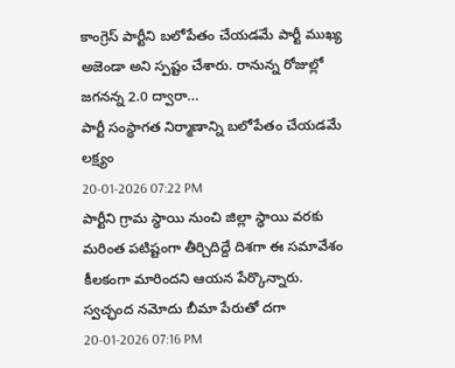కాంగ్రెస్ పార్టీని బలోపేతం చేయడమే పార్టీ ముఖ్య అజెండా అని స్పష్టం చేశారు. రానున్న రోజుల్లో జగనన్న 2.0 ద్వారా...
పార్టీ సంస్థాగత నిర్మాణాన్ని బలోపేతం చేయడమే లక్ష్యం
20-01-2026 07:22 PM
పార్టీని గ్రామ స్థాయి నుంచి జిల్లా స్థాయి వరకు మరింత పటిష్టంగా తీర్చిదిద్దే దిశగా ఈ సమావేశం కీలకంగా మారిందని ఆయన పేర్కొన్నారు.
స్వచ్ఛంద నమోదు బీమా పేరుతో దగా
20-01-2026 07:16 PM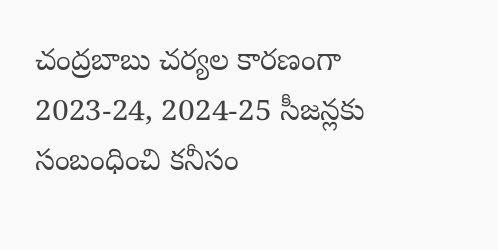చంద్రబాబు చర్యల కారణంగా 2023-24, 2024-25 సీజన్లకు సంబంధించి కనీసం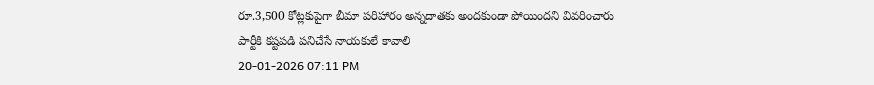రూ.3,500 కోట్లకుపైగా బీమా పరిహారం అన్నదాతకు అందకుండా పోయిందని వివరించారు
పార్టీకి కష్టపడి పనిచేసే నాయకులే కావాలి
20-01-2026 07:11 PM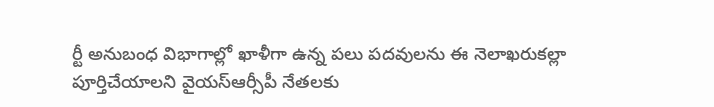ర్టీ అనుబంధ విభాగాల్లో ఖాళీగా ఉన్న పలు పదవులను ఈ నెలాఖరుకల్లా పూర్తిచేయాలని వైయస్ఆర్సీపీ నేతలకు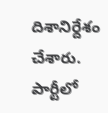దిశానిర్దేశం చేశారు. పార్టీలో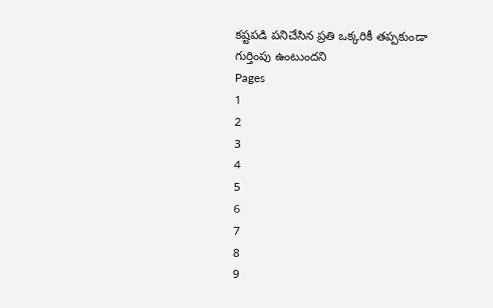కష్టపడి పనిచేసిన ప్రతి ఒక్కరికీ తప్పకుండా గుర్తింపు ఉంటుందని
Pages
1
2
3
4
5
6
7
8
9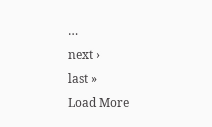…
next ›
last »
Load More